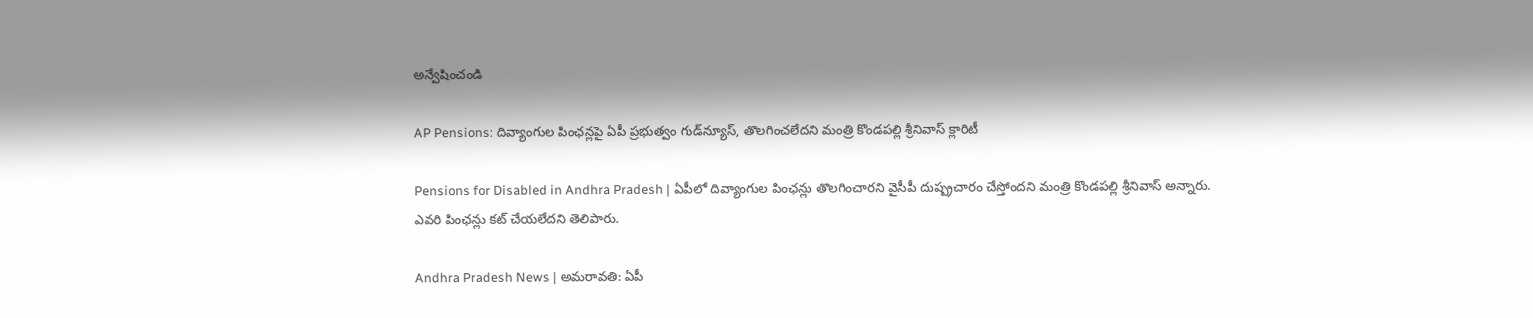అన్వేషించండి

AP Pensions: దివ్యాంగుల పింఛన్లపై ఏపీ ప్రభుత్వం గుడ్‌న్యూస్, తొలగించలేదని మంత్రి కొండపల్లి శ్రీనివాస్ క్లారిటీ

Pensions for Disabled in Andhra Pradesh | ఏపీలో దివ్యాంగుల పింఛన్లు తొలగించారని వైసీపీ దుష్ప్రచారం చేస్తోందని మంత్రి కొండపల్లి శ్రీనివాస్ అన్నారు. ఎవరి పింఛన్లు కట్ చేయలేదని తెలిపారు.

Andhra Pradesh News | అమరావతి: ఏపీ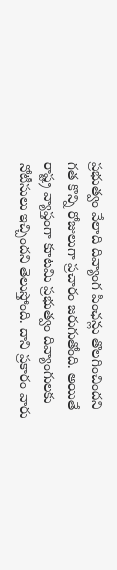ప్రభుత్వం వేలాది దివ్యాంగ పింఛన్లు తొలగించిందని గత కొన్ని రోజులుగా ప్రచారం జరుగుతోంది. అయితే రాష్ట్ర వ్యాప్తంగా కూటమి ప్రభుత్వం దివ్యాంగులకు నోటీసులు ఇచ్చిందని తెలుస్తోంది. దాని ప్రకారం వారు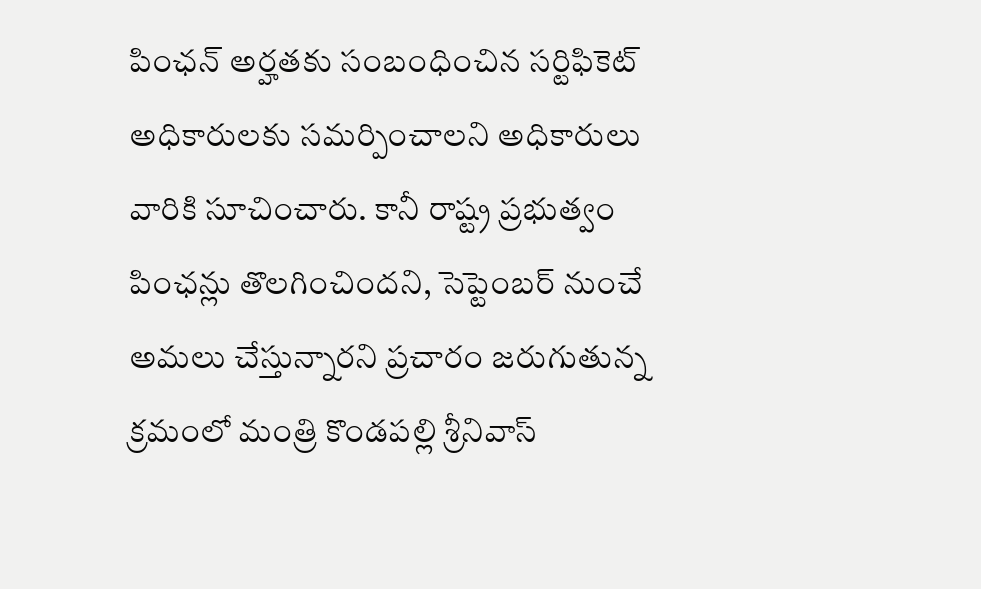పింఛన్ అర్హతకు సంబంధించిన సర్టిఫికెట్ అధికారులకు సమర్పించాలని అధికారులు వారికి సూచించారు. కానీ రాష్ట్ర ప్రభుత్వం పింఛన్లు తొలగించిందని, సెప్టెంబర్ నుంచే అమలు చేస్తున్నారని ప్రచారం జరుగుతున్న క్రమంలో మంత్రి కొండపల్లి శ్రీనివాస్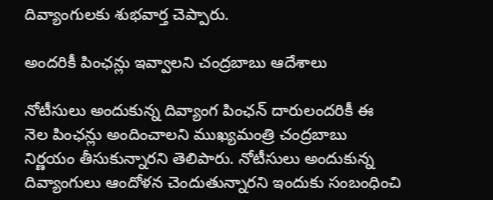దివ్యాంగులకు శుభవార్త చెప్పారు.

అందరికీ పింఛన్లు ఇవ్వాలని చంద్రబాబు ఆదేశాలు

నోటీసులు అందుకున్న దివ్యాంగ పింఛన్ దారులందరికీ ఈ నెల పింఛన్లు అందించాలని ముఖ్యమంత్రి చంద్రబాబు నిర్ణయం తీసుకున్నారని తెలిపారు. నోటీసులు అందుకున్న దివ్యాంగులు ఆందోళన చెందుతున్నారని ఇందుకు సంబంధించి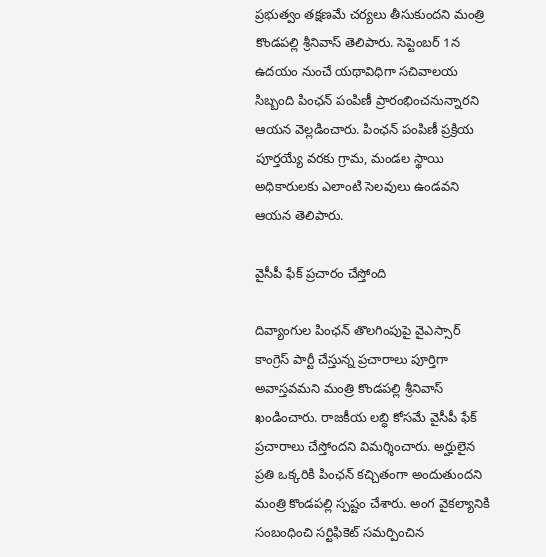ప్రభుత్వం తక్షణమే చర్యలు తీసుకుందని మంత్రి కొండపల్లి శ్రీనివాస్ తెలిపారు. సెప్టెంబర్ 1న ఉదయం నుంచే యథావిధిగా సచివాలయ సిబ్బంది పింఛన్ పంపిణీ ప్రారంభించనున్నారని ఆయన వెల్లడించారు. పింఛన్ పంపిణీ ప్రక్రియ పూర్తయ్యే వరకు గ్రామ, మండల స్థాయి అధికారులకు ఎలాంటి సెలవులు ఉండవని ఆయన తెలిపారు.

వైసీపీ ఫేక్ ప్రచారం చేస్తోంది

దివ్యాంగుల పింఛన్ తొలగింపుపై వైఎస్సార్ కాంగ్రెస్ పార్టీ చేస్తున్న ప్రచారాలు పూర్తిగా అవాస్తవమని మంత్రి కొండపల్లి శ్రీనివాస్ ఖండించారు. రాజకీయ లబ్ధి కోసమే వైసీపీ ఫేక్ ప్రచారాలు చేస్తోందని విమర్శించారు. అర్హులైన ప్రతి ఒక్కరికి పింఛన్ కచ్చితంగా అందుతుందని మంత్రి కొండపల్లి స్పష్టం చేశారు. అంగ వైకల్యానికి సంబంధించి సర్టిఫికెట్ సమర్పించిన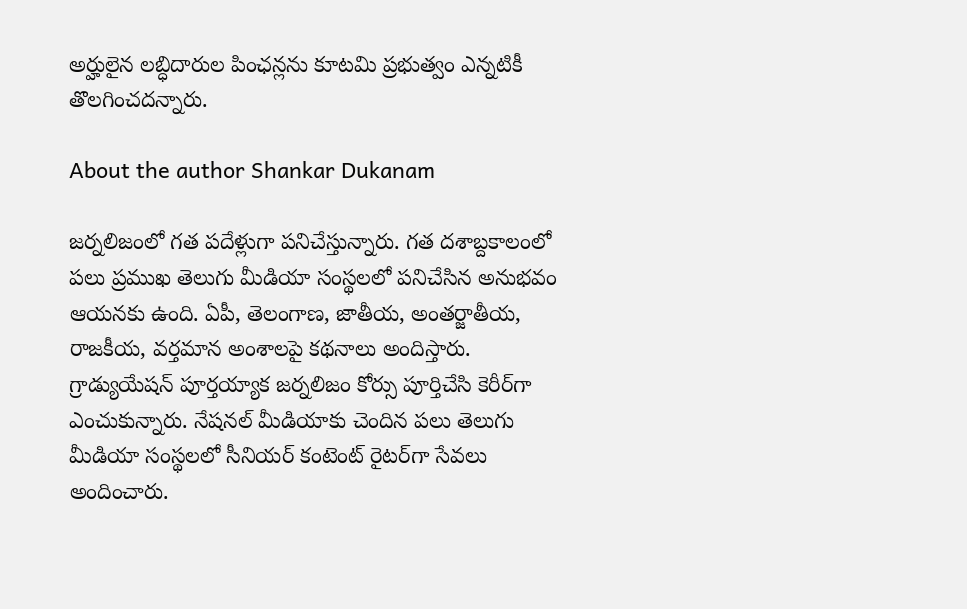అర్హులైన లబ్ధిదారుల పింఛన్లను కూటమి ప్రభుత్వం ఎన్నటికీ తొలగించదన్నారు.

About the author Shankar Dukanam

జర్నలిజంలో గత పదేళ్లుగా పనిచేస్తున్నారు. గత దశాబ్దకాలంలో పలు ప్రముఖ తెలుగు మీడియా సంస్థలలో పనిచేసిన అనుభవం ఆయనకు ఉంది. ఏపీ, తెలంగాణ, జాతీయ, అంతర్జాతీయ, రాజకీయ, వర్తమాన అంశాలపై కథనాలు అందిస్తారు. గ్రాడ్యుయేషన్ పూర్తయ్యాక జర్నలిజం కోర్సు పూర్తిచేసి కెరీర్‌గా ఎంచుకున్నారు. నేషనల్ మీడియాకు చెందిన పలు తెలుగు మీడియా సంస్థలలో సీనియర్ కంటెంట్ రైటర్‌గా సేవలు అందించారు.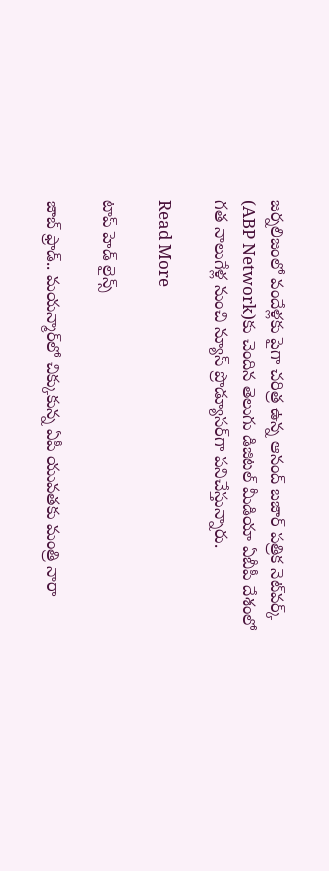జర్నలిజంలో వందేళ్లకు పైగా చరిత్ర ఉన్న ఆనంద్ బజార్ పత్రిక నెట్‌వర్క్ (ABP Network)కు చెందిన తెలుగు డిజిటల్ మీడియా ఏబీపీ దేశంలో గత నాలుగేళ్ల నుంచి న్యూస్ ప్రొడ్యూసర్‌గా పనిచేస్తున్నారు.

Read More

టాప్ హెడ్ లైన్స్

జాబ్ ఫ్రాడ్.. మయన్మార్‌లో చిక్కుకున్న ఏపీ యువతకు మంత్రి నారా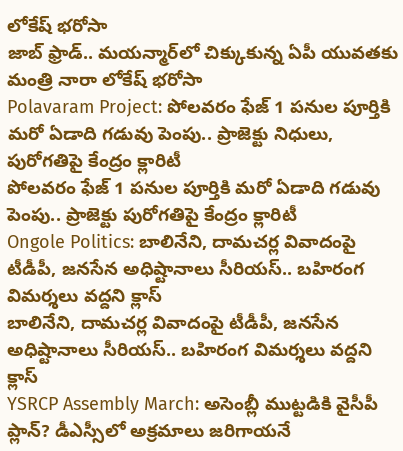లోకేష్ భరోసా
జాబ్ ఫ్రాడ్.. మయన్మార్‌లో చిక్కుకున్న ఏపీ యువతకు మంత్రి నారా లోకేష్ భరోసా
Polavaram Project: పోలవరం ఫేజ్ 1 పనుల పూర్తికి మరో ఏడాది గడువు పెంపు.. ప్రాజెక్టు నిధులు, పురోగతిపై కేంద్రం క్లారిటీ
పోలవరం ఫేజ్ 1 పనుల పూర్తికి మరో ఏడాది గడువు పెంపు.. ప్రాజెక్టు పురోగతిపై కేంద్రం క్లారిటీ
Ongole Politics: బాలినేని, దామచర్ల వివాదంపై టీడీపీ, జనసేన అధిష్టానాలు సీరియస్.. బహిరంగ విమర్శలు వద్దని క్లాస్
బాలినేని, దామచర్ల వివాదంపై టీడీపీ, జనసేన అధిష్టానాలు సీరియస్.. బహిరంగ విమర్శలు వద్దని క్లాస్
YSRCP Assembly March: అసెంబ్లీ ముట్టడికి వైసీపీ ప్లాన్? డీఎస్సీలో అక్రమాలు జరిగాయనే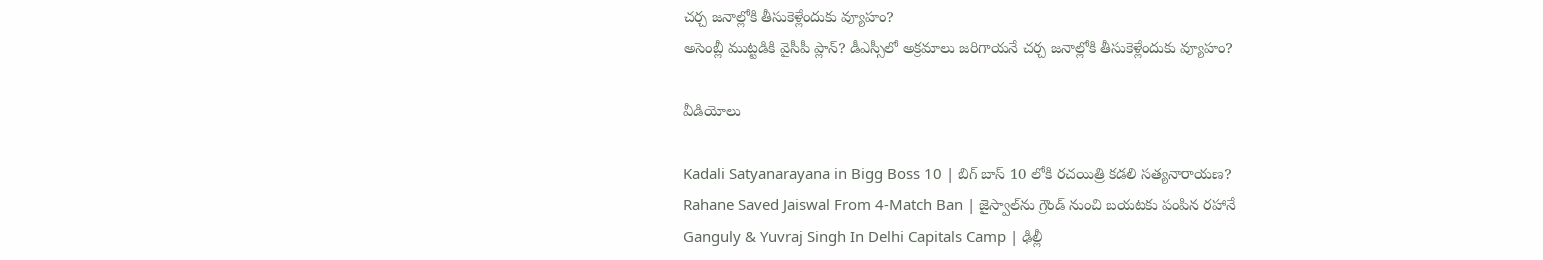చర్చ జనాల్లోకి తీసుకెళ్లేందుకు వ్యూహం?
అసెంబ్లీ ముట్టడికి వైసీపీ ప్లాన్? డీఎస్సీలో అక్రమాలు జరిగాయనే చర్చ జనాల్లోకి తీసుకెళ్లేందుకు వ్యూహం?

వీడియోలు

Kadali Satyanarayana in Bigg Boss 10 | బిగ్ బాస్ 10 లోకి రచయిత్రి కడలి సత్యనారాయణ?
Rahane Saved Jaiswal From 4-Match Ban | జైస్వాల్‌ను గ్రౌండ్ నుంచి బయటకు పంపిన రహానే
Ganguly & Yuvraj Singh In Delhi Capitals Camp | ఢిల్లీ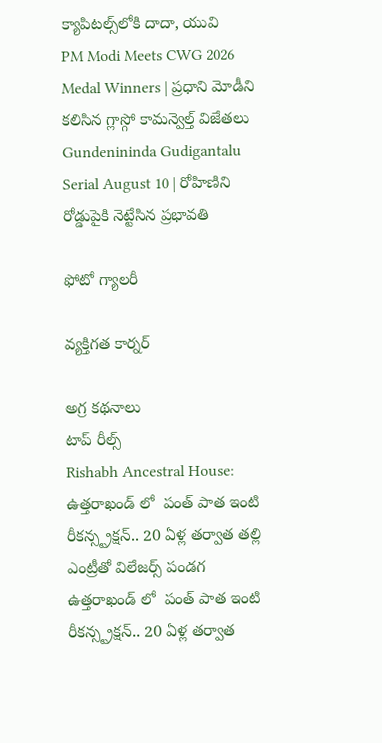క్యాపిటల్స్‌లోకి దాదా, యువి
PM Modi Meets CWG 2026 Medal Winners | ప్రధాని మోడీని కలిసిన గ్లాస్గో కామన్వెల్త్ విజేతలు
Gundenininda Gudigantalu Serial August 10 | రోహిణిని రోడ్డుపైకి నెట్టేసిన ప్రభావతి

ఫోటో గ్యాలరీ

వ్యక్తిగత కార్నర్

అగ్ర కథనాలు
టాప్ రీల్స్
Rishabh Ancestral House: ఉత్తరాఖండ్ లో  పంత్ పాత ఇంటి రీకన్స్ట్రక్షన్.. 20 ఏళ్ల తర్వాత తల్లి ఎంట్రీతో విలేజర్స్ పండగ
ఉత్తరాఖండ్ లో  పంత్ పాత ఇంటి రీకన్స్ట్రక్షన్.. 20 ఏళ్ల తర్వాత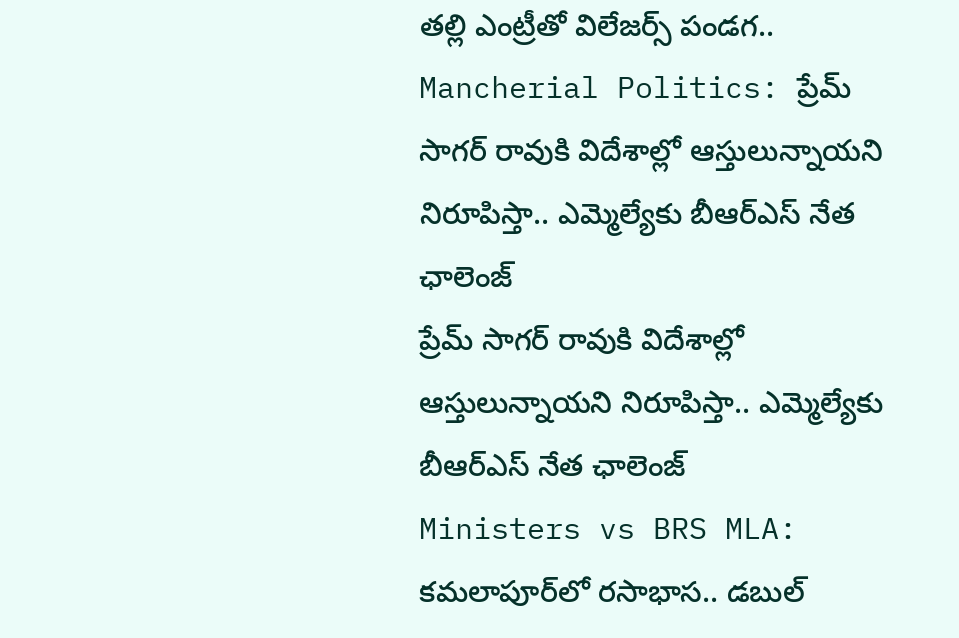తల్లి ఎంట్రీతో విలేజర్స్ పండగ..
Mancherial Politics: ప్రేమ్ సాగర్ రావుకి విదేశాల్లో ఆస్తులున్నాయని నిరూపిస్తా.. ఎమ్మెల్యే‌కు బీఆర్ఎస్ నేత ఛాలెంజ్
ప్రేమ్ సాగర్ రావుకి విదేశాల్లో ఆస్తులున్నాయని నిరూపిస్తా.. ఎమ్మెల్యే‌కు బీఆర్ఎస్ నేత ఛాలెంజ్
Ministers vs BRS MLA: కమలాపూర్‌లో రసాభాస.. డబుల్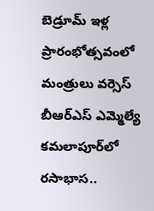బెడ్రూమ్ ఇళ్ల ప్రారంభోత్సవంలో మంత్రులు వర్సెస్ బీఆర్ఎస్ ఎమ్మెల్యే
కమలాపూర్‌లో రసాభాస..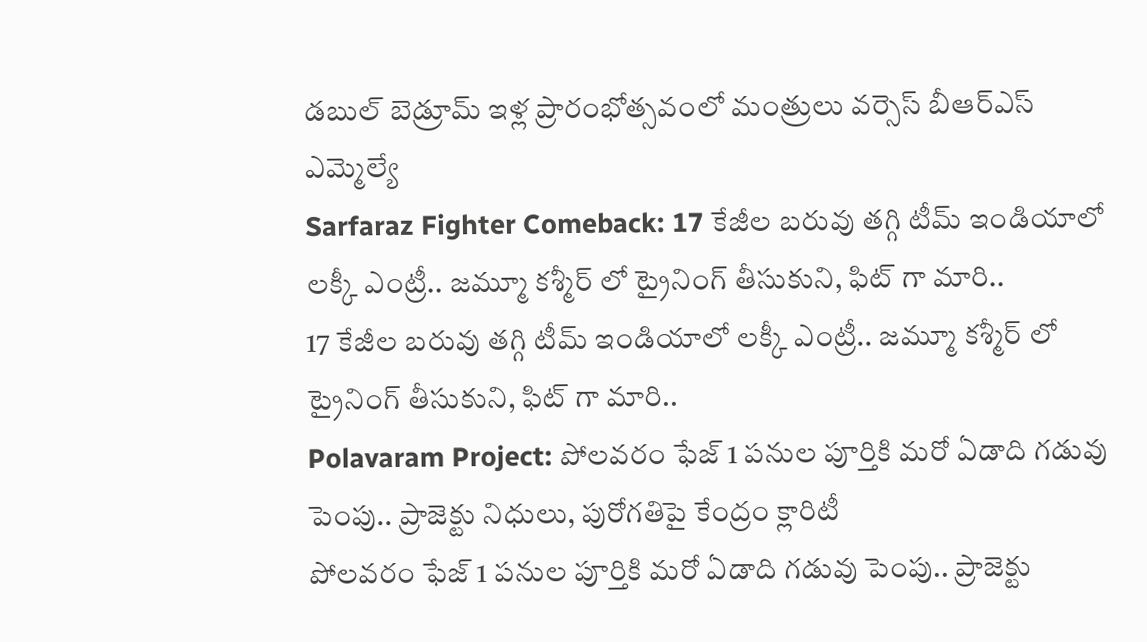డబుల్ బెడ్రూమ్ ఇళ్ల ప్రారంభోత్సవంలో మంత్రులు వర్సెస్ బీఆర్ఎస్ ఎమ్మెల్యే
Sarfaraz Fighter Comeback: 17 కేజీల బరువు తగ్గి టీమ్ ఇండియాలో లక్కీ ఎంట్రీ.. జమ్మూ కశ్మీర్ లో ట్రైనింగ్ తీసుకుని, ఫిట్ గా మారి..
17 కేజీల బరువు తగ్గి టీమ్ ఇండియాలో లక్కీ ఎంట్రీ.. జమ్మూ కశ్మీర్ లో ట్రైనింగ్ తీసుకుని, ఫిట్ గా మారి..
Polavaram Project: పోలవరం ఫేజ్ 1 పనుల పూర్తికి మరో ఏడాది గడువు పెంపు.. ప్రాజెక్టు నిధులు, పురోగతిపై కేంద్రం క్లారిటీ
పోలవరం ఫేజ్ 1 పనుల పూర్తికి మరో ఏడాది గడువు పెంపు.. ప్రాజెక్టు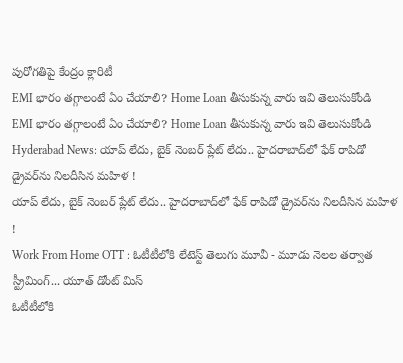పురోగతిపై కేంద్రం క్లారిటీ
EMI భారం తగ్గాలంటే ఏం చేయాలి? Home Loan తీసుకున్న వారు ఇవి తెలుసుకోండి
EMI భారం తగ్గాలంటే ఏం చేయాలి? Home Loan తీసుకున్న వారు ఇవి తెలుసుకోండి
Hyderabad News: యాప్ లేదు, బైక్‌ నెంబర్ ప్లేట్ లేదు.. హైదరాబాద్‌లో ఫేక్ రాపిడో డ్రైవర్‌ను నిలదీసిన మహిళ !
యాప్ లేదు, బైక్‌ నెంబర్ ప్లేట్ లేదు.. హైదరాబాద్‌లో ఫేక్ రాపిడో డ్రైవర్‌ను నిలదీసిన మహిళ !
Work From Home OTT : ఓటీటీలోకి లేటెస్ట్ తెలుగు మూవీ - మూడు నెలల తర్వాత స్ట్రీమింగ్... యూత్ డోంట్ మిస్
ఓటీటీలోకి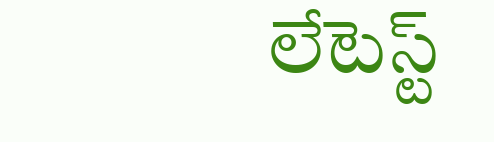లేటెస్ట్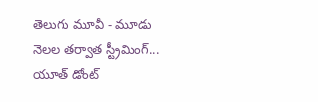తెలుగు మూవీ - మూడు నెలల తర్వాత స్ట్రీమింగ్... యూత్ డోంట్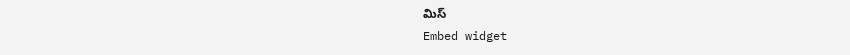మిస్
Embed widget